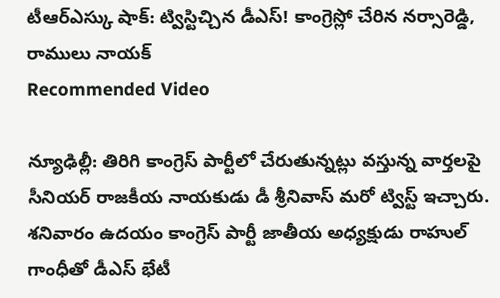టీఆర్ఎస్కు షాక్: ట్విస్టిచ్చిన డీఎస్! కాంగ్రెస్లో చేరిన నర్సారెడ్డి, రాములు నాయక్
Recommended Video

న్యూఢిల్లీ: తిరిగి కాంగ్రెస్ పార్టీలో చేరుతున్నట్లు వస్తున్న వార్తలపై సీనియర్ రాజకీయ నాయకుడు డీ శ్రీనివాస్ మరో ట్విస్ట్ ఇచ్చారు. శనివారం ఉదయం కాంగ్రెస్ పార్టీ జాతీయ అధ్యక్షుడు రాహుల్ గాంధీతో డీఎస్ భేటీ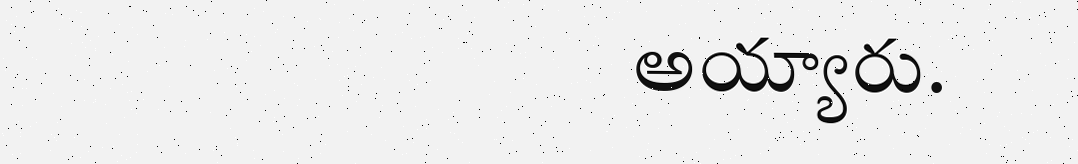అయ్యారు.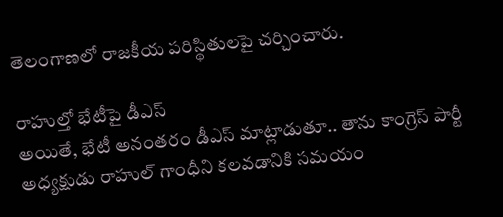తెలంగాణలో రాజకీయ పరిస్థితులపై చర్చించారు.

రాహుల్తో భేటీపై డీఎస్
అయితే, భేటీ అనంతరం డీఎస్ మాట్లాడుతూ.. తాను కాంగ్రెస్ పార్టీ అధ్యక్షుడు రాహుల్ గాంధీని కలవడానికి సమయం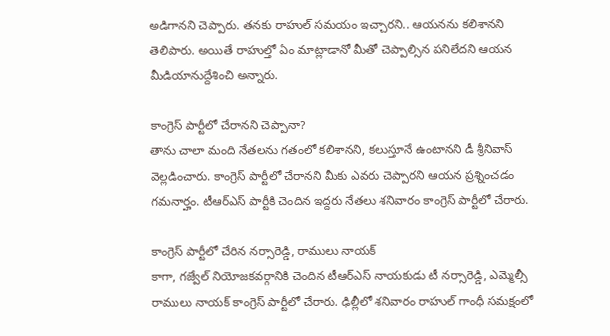అడిగానని చెప్పారు. తనకు రాహుల్ సమయం ఇచ్చారని.. ఆయనను కలిశానని తెలిపారు. అయితే రాహుల్తో ఏం మాట్లాడానో మీతో చెప్పాల్సిన పనిలేదని ఆయన మీడియానుద్దేశించి అన్నారు.

కాంగ్రెస్ పార్టీలో చేరానని చెప్పానా?
తాను చాలా మంది నేతలను గతంలో కలిశానని, కలుస్తూనే ఉంటానని డీ శ్రీనివాస్ వెల్లడించారు. కాంగ్రెస్ పార్టీలో చేరానని మీకు ఎవరు చెప్పారని ఆయన ప్రశ్నించడం గమనార్హం. టీఆర్ఎస్ పార్టీకి చెందిన ఇద్దరు నేతలు శనివారం కాంగ్రెస్ పార్టీలో చేరారు.

కాంగ్రెస్ పార్టీలో చేరిన నర్సారెడ్డి, రాములు నాయక్
కాగా, గజ్వేల్ నియోజకవర్గానికి చెందిన టీఆర్ఎస్ నాయకుడు టీ నర్సారెడ్డి, ఎమ్మెల్సీ రాములు నాయక్ కాంగ్రెస్ పార్టీలో చేరారు. ఢిల్లీలో శనివారం రాహుల్ గాంధీ సమక్షంలో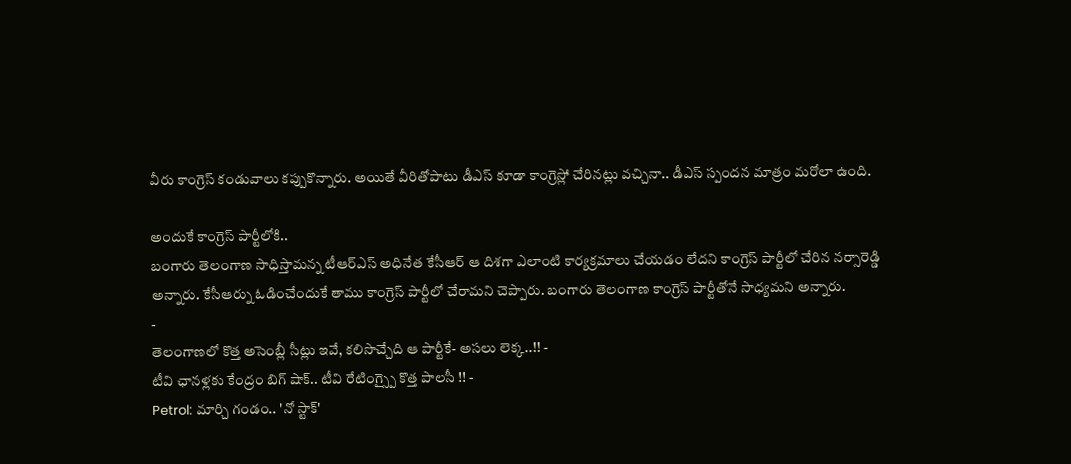వీరు కాంగ్రెస్ కండువాలు కప్పుకొన్నారు. అయితే వీరితోపాటు డీఎస్ కూడా కాంగ్రెస్లో చేరినట్లు వచ్చినా.. డీఎస్ స్పందన మాత్రం మరోలా ఉంది.

అందుకే కాంగ్రెస్ పార్టీలోకి..
బంగారు తెలంగాణ సాధిస్తామన్న టీఆర్ఎస్ అధినేత కేసీఆర్ ఆ దిశగా ఎలాంటి కార్యక్రమాలు చేయడం లేదని కాంగ్రెస్ పార్టీలో చేరిన నర్సారెడ్డి అన్నారు. కేసీఆర్ను ఓడించేందుకే తాము కాంగ్రెస్ పార్టీలో చేరామని చెప్పారు. బంగారు తెలంగాణ కాంగ్రెస్ పార్టీతోనే సాధ్యమని అన్నారు.
-
తెలంగాణలో కొత్త అసెంబ్లీ సీట్లు ఇవే, కలిసొచ్చేది ఆ పార్టీకే- అసలు లెక్క..!! -
టీవి ఛానళ్లకు కేంద్రం బిగ్ షాక్.. టీవి రేటింగ్స్పై కొత్త పాలసీ !! -
Petrol: మార్చి గండం.. 'నో స్టాక్'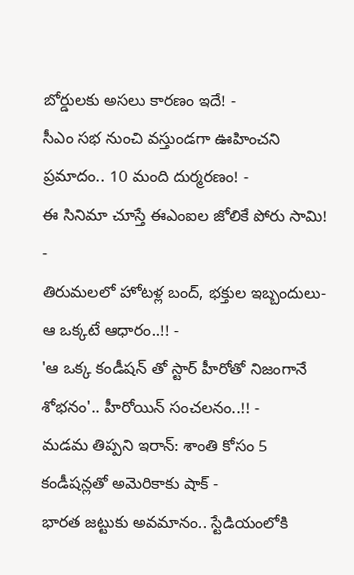బోర్డులకు అసలు కారణం ఇదే! -
సీఎం సభ నుంచి వస్తుండగా ఊహించని ప్రమాదం.. 10 మంది దుర్మరణం! -
ఈ సినిమా చూస్తే ఈఎంఐల జోలికే పోరు సామి! -
తిరుమలలో హోటళ్ల బంద్, భక్తుల ఇబ్బందులు- ఆ ఒక్కటే ఆధారం..!! -
'ఆ ఒక్క కండీషన్ తో స్టార్ హీరోతో నిజంగానే శోభనం'.. హీరోయిన్ సంచలనం..!! -
మడమ తిప్పని ఇరాన్: శాంతి కోసం 5 కండీషన్లతో అమెరికాకు షాక్ -
భారత జట్టుకు అవమానం.. స్టేడియంలోకి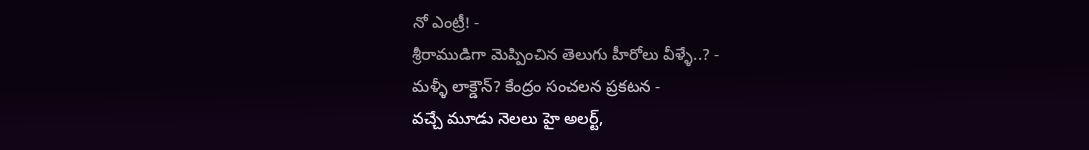నో ఎంట్రీ! -
శ్రీరాముడిగా మెప్పించిన తెలుగు హీరోలు వీళ్ళే..? -
మళ్ళీ లాక్డౌన్? కేంద్రం సంచలన ప్రకటన -
వచ్చే మూడు నెలలు హై అలర్ట్,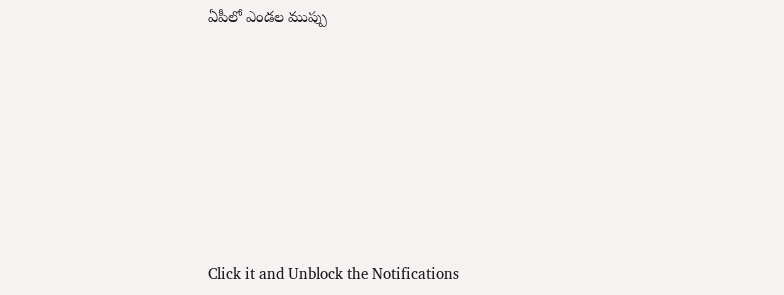ఏపీలో ఎండల ముప్పు











Click it and Unblock the Notifications